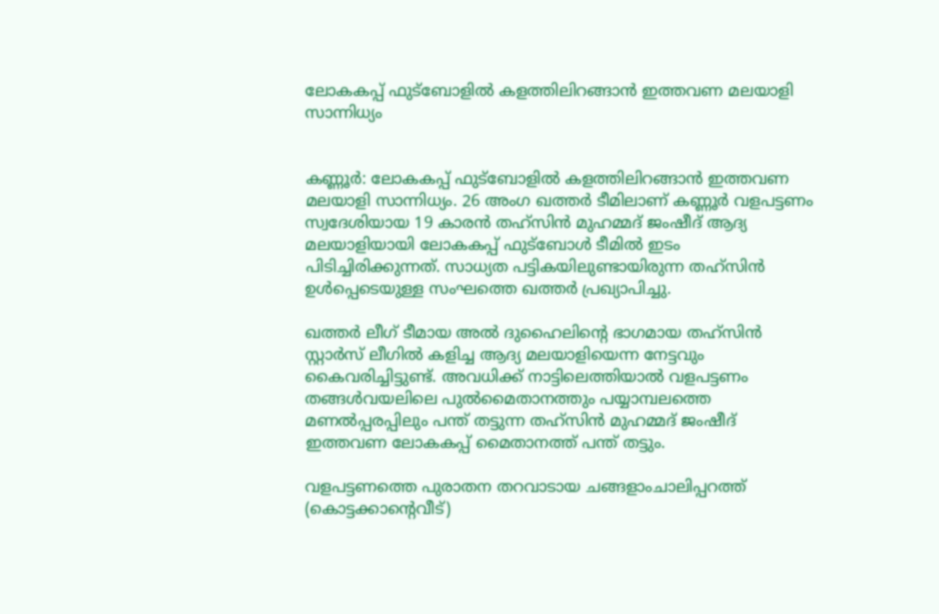ലോകകപ്പ് ഫുട്ബോളിൽ കളത്തിലിറങ്ങാൻ ഇത്തവണ മലയാളി സാന്നിധ്യം


കണ്ണൂർ: ലോകകപ്പ് ഫുട്ബോളിൽ കളത്തിലിറങ്ങാൻ ഇത്തവണ മലയാളി സാന്നിധ്യം. 26 അംഗ ഖത്തർ ടീമിലാണ് കണ്ണൂർ വളപട്ടണം സ്വദേശിയായ 19 കാരൻ തഹ്സിൻ മുഹമ്മദ് ജംഷീദ് ആദ്യ മലയാളിയായി ലോകകപ്പ് ഫുട്ബോൾ ടീമിൽ ഇടം പിട‌ിച്ചിരിക്കുന്നത്. സാധ്യത പട്ടികയിലുണ്ടായിരുന്ന തഹ്സിൻ ഉൾപ്പെടെയുള്ള സംഘത്തെ ഖത്തർ പ്രഖ്യാപിച്ചു.

ഖത്തർ ലീഗ് ടീമായ അൽ ദുഹൈലിന്‍റെ ഭാഗമായ തഹ്സിൻ സ്റ്റാർസ് ലീഗിൽ കളിച്ച ആദ്യ മലയാളിയെന്ന നേട്ടവും കൈവരിച്ചിട്ടുണ്ട്. അവധിക്ക് നാട്ടിലെത്തിയാൽ വളപട്ടണം തങ്ങള്‍വയലിലെ പുല്‍മൈതാനത്തും പയ്യാമ്പലത്തെ മണല്‍പ്പരപ്പിലും പന്ത് തട്ടുന്ന തഹ്സിന്‍ മുഹമ്മദ് ജംഷീദ് ഇത്തവണ ലോകകപ്പ് മൈതാനത്ത് പന്ത് തട്ടും.

വളപട്ടണത്തെ പുരാതന തറവാടായ ചങ്ങളാംചാലിപ്പറത്ത് (കൊട്ടക്കാന്‍റെവീട്)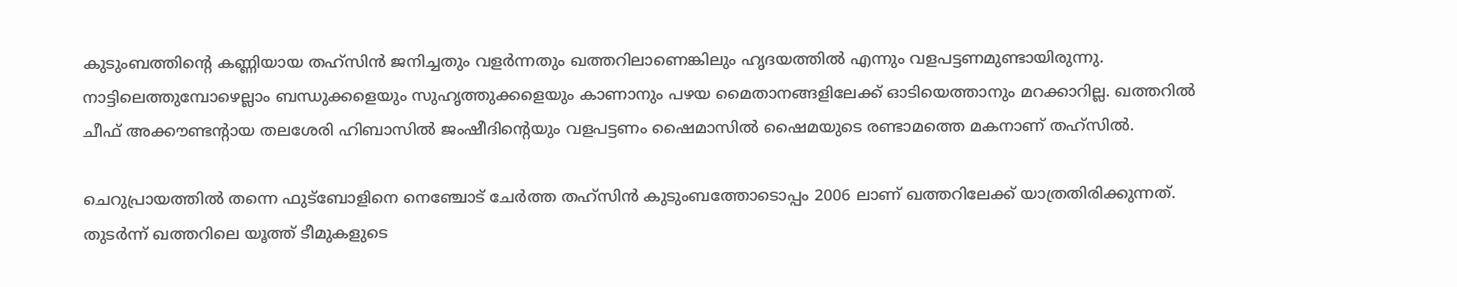കുടുംബത്തിന്‍റെ കണ്ണിയായ തഹ്സിന്‍ ജനിച്ചതും വളര്‍ന്നതും ഖത്തറിലാണെങ്കിലും ഹൃദയത്തില്‍ എന്നും വളപട്ടണമുണ്ടായിരുന്നു. നാട്ടിലെത്തുമ്പോഴെല്ലാം ബന്ധുക്കളെയും സുഹൃത്തുക്കളെയും കാണാനും പഴയ മൈതാനങ്ങളിലേക്ക് ഓടിയെത്താനും മറക്കാറില്ല. ഖത്തറിൽ ചീഫ് അക്കൗണ്ടന്‍റായ തല‍ശേരി ഹിബാസിൽ ജംഷീദിന്‍റെയും വളപട്ടണം ഷൈമാസിൽ ഷൈമയുടെ രണ്ടാമത്തെ മകനാണ് തഹ്സിൽ.

ചെറുപ്രായത്തിൽ തന്നെ ഫുട്ബോളിനെ നെഞ്ചോട് ചേർത്ത തഹ്സിൻ കുടുംബത്തോടൊപ്പം 2006 ലാണ് ഖത്തറിലേക്ക് യാത്രതിരിക്കുന്നത്. തുടർന്ന് ഖത്തറിലെ യൂത്ത് ടീമുകളുടെ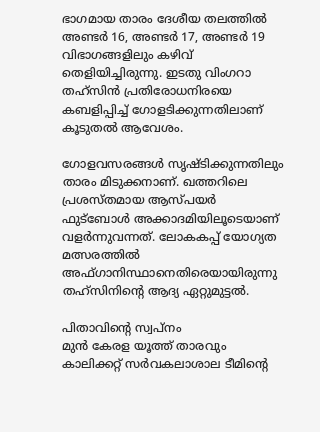ഭാഗമായ താരം ദേശീയ തലത്തിൽ അണ്ടർ 16, അണ്ടർ 17, അണ്ടർ 19 വിഭാഗങ്ങളിലും കഴിവ് തെളിയിച്ചിരുന്നു. ഇടതു വിംഗറാ തഹ്സിൻ പ്രതിരോധനിരയെ കബളിപ്പിച്ച് ഗോളടിക്കുന്നതിലാണ് കൂടുതൽ ആവേശം.

ഗോളവസരങ്ങൾ സൃഷ്ടിക്കുന്നതിലും താരം മിടുക്കനാണ്. ഖത്തറിലെ പ്രശസ്തമായ ആസ്പയര്‍ ഫുട്ബോള്‍ അക്കാദമിയിലൂടെയാണ് വളര്‍ന്നുവന്നത്. ലോകകപ്പ് യോഗ്യത മത്സരത്തിൽ അഫ്ഗാനിസ്ഥാനെതിരെയായിരുന്നു തഹ്സിനിന്‍റെ ആദ്യ ഏറ്റുമുട്ടൽ.

പിതാവിന്‍റെ സ്വപ്നം
മുന്‍ കേരള യൂത്ത് താരവും കാലിക്കറ്റ് സര്‍വകലാശാല ടീമിന്‍റെ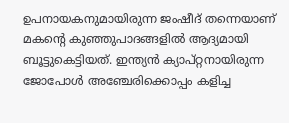ഉപനായകനുമായിരുന്ന ജംഷീദ് തന്നെയാണ് മകന്‍റെ കുഞ്ഞുപാദങ്ങളില്‍ ആദ്യമായി ബൂട്ടുകെട്ടിയത്. ഇന്ത്യന്‍ ക്യാപ്റ്റനായിരുന്ന ജോപോള്‍ അഞ്ചേരിക്കൊപ്പം കളിച്ച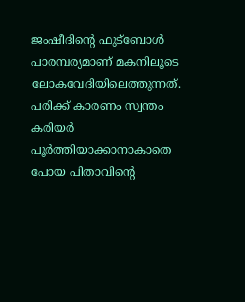ജംഷീദിന്‍റെ ഫുട്ബോള്‍ പാരമ്പര്യമാണ് മകനിലൂടെ ലോകവേദിയിലെത്തുന്നത്. പരിക്ക് കാരണം സ്വന്തം കരിയര്‍ പൂര്‍ത്തിയാക്കാനാകാതെ പോയ പിതാവിന്‍റെ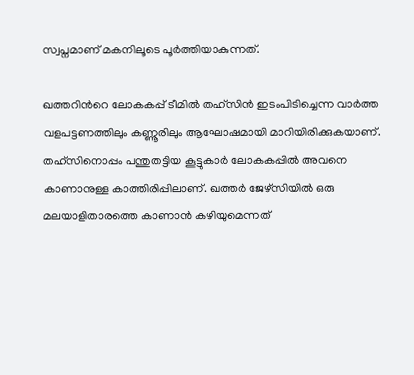സ്വപ്നമാണ് മകനിലൂടെ പൂർത്തിയാകുന്നത്.

ഖത്തറിന്‍റെ ലോകകപ്പ് ടീമില്‍ തഹ്സിന്‍ ഇടംപിടിച്ചെന്ന വാര്‍ത്ത വളപട്ടണത്തിലും കണ്ണൂരിലും ആഘോഷമായി മാറിയിരിക്കുകയാണ്. തഹ്സിനൊപ്പം പന്തുതട്ടിയ കൂട്ടുകാര്‍ ലോകകപ്പില്‍ അവനെ കാണാനുള്ള കാത്തിരിപ്പിലാണ്. ഖത്തർ ജേഴ്സിയിൽ ഒരു മലയാളിതാരത്തെ കാണാൻ കഴിയുമെന്നത്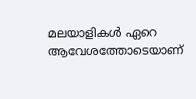മലയാളികൾ ഏറെ ആവേശത്തോടെയാണ്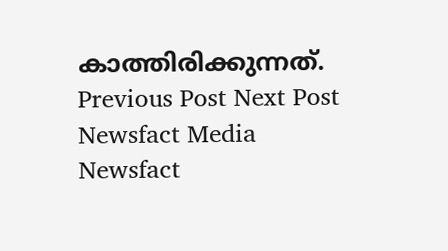കാത്തിരിക്കുന്നത്.
Previous Post Next Post
Newsfact Media
Newsfact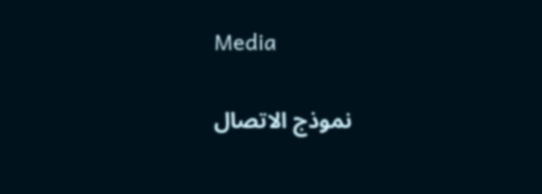Media

نموذج الاتصال